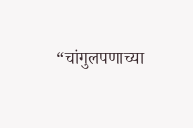“चांगुलपणाच्या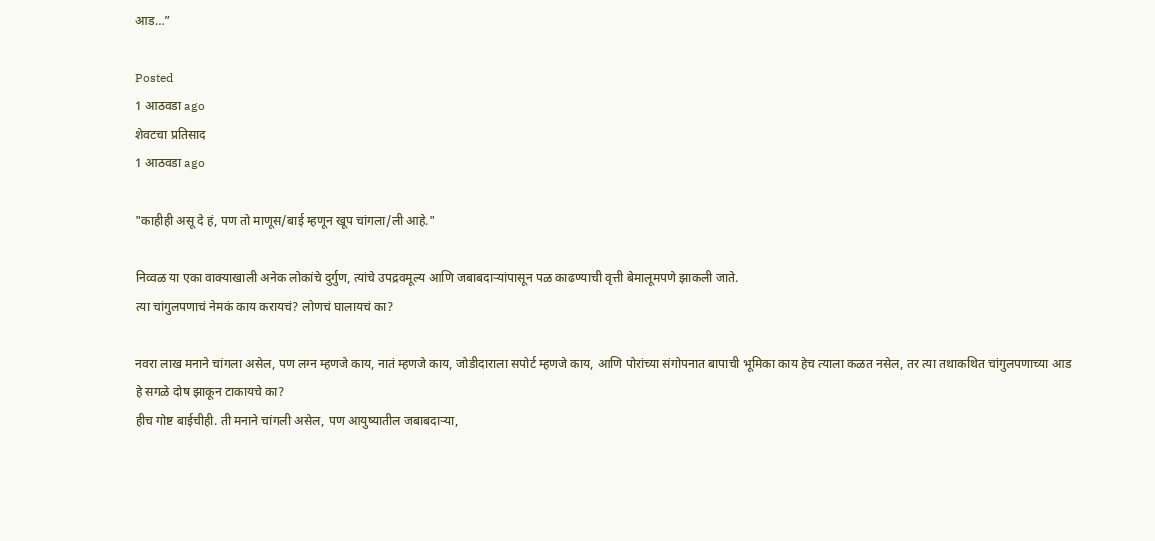आड…”

Posted
1 आठवडा ago
शेवटचा प्रतिसाद
1 आठवडा ago

"काहीही असू दे हं, पण तो माणूस/बाई म्हणून खूप चांगला/ली आहे."

निव्वळ या एका वाक्याखाली अनेक लोकांचे दुर्गुण, त्यांचे उपद्रवमूल्य आणि जबाबदाऱ्यांपासून पळ काढण्याची वृत्ती बेमालूमपणे झाकली जाते.
त्या चांगुलपणाचं नेमकं काय करायचं? लोणचं घालायचं का?

नवरा लाख मनाने चांगला असेल, पण लग्न म्हणजे काय, नातं म्हणजे काय, जोडीदाराला सपोर्ट म्हणजे काय, आणि पोरांच्या संगोपनात बापाची भूमिका काय हेच त्याला कळत नसेल, तर त्या तथाकथित चांगुलपणाच्या आड हे सगळे दोष झाकून टाकायचे का?
हीच गोष्ट बाईचीही. ती मनाने चांगली असेल, पण आयुष्यातील जबाबदाऱ्या,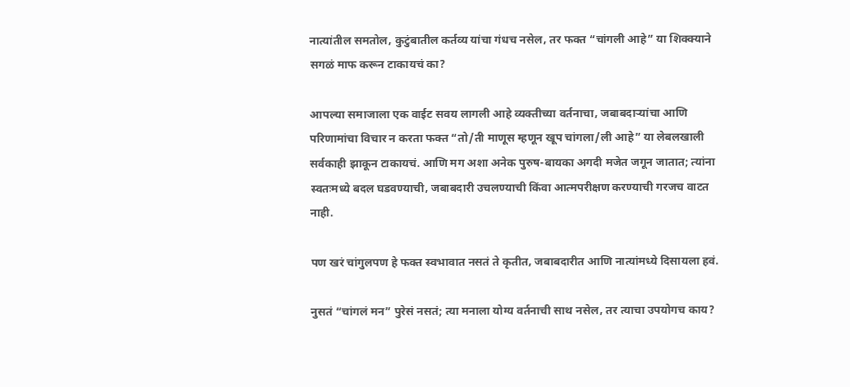नात्यांतील समतोल, कुटुंबातील कर्तव्य यांचा गंधच नसेल, तर फक्त “चांगली आहे” या शिक्क्याने सगळं माफ करून टाकायचं का?

आपल्या समाजाला एक वाईट सवय लागली आहे व्यक्तीच्या वर्तनाचा, जबाबदाऱ्यांचा आणि परिणामांचा विचार न करता फक्त “तो/ती माणूस म्हणून खूप चांगला/ली आहे” या लेबलखाली सर्वकाही झाकून टाकायचं. आणि मग अशा अनेक पुरुष-बायका अगदी मजेत जगून जातात; त्यांना स्वतःमध्ये बदल घडवण्याची, जबाबदारी उचलण्याची किंवा आत्मपरीक्षण करण्याची गरजच वाटत नाही.

पण खरं चांगुलपण हे फक्त स्वभावात नसतं ते कृतीत, जबाबदारीत आणि नात्यांमध्ये दिसायला हवं.

नुसतं “चांगलं मन” पुरेसं नसतं; त्या मनाला योग्य वर्तनाची साथ नसेल, तर त्याचा उपयोगच काय?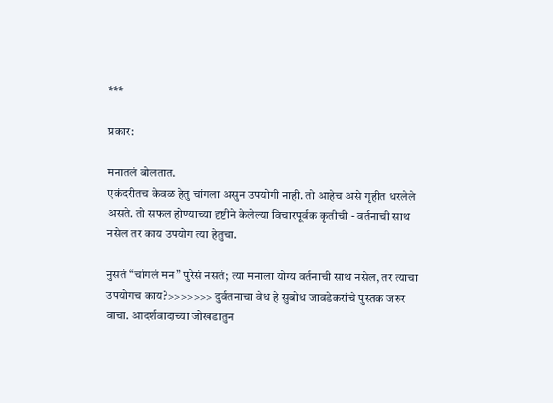***

प्रकार:

मनातलं बोलतात.
एकंदरीतच केवळ हेतु चांगला असुन उपयोगी नाही. तो आहेच असे गृहीत धरलेले असते. तो सफल होण्याच्या दृष्टीने केलेल्या विचारपूर्वक कृतीची - वर्तनाची साथ नसेल तर काय उपयोग त्या हेतुचा.

नुसतं “चांगलं मन” पुरेसं नसतं; त्या मनाला योग्य वर्तनाची साथ नसेल, तर त्याचा उपयोगच काय?>>>>>>> दुर्वतनाचा वेध हे सुबोध जावडेकरांचे पुस्तक जरुर वाचा. आदर्शवादाच्या जोखडातुन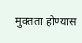मुक्तता होण्यास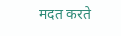मदत करते